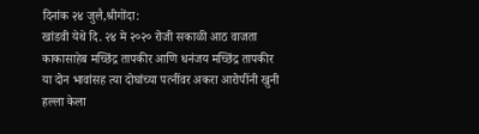दिनांक २४ जुलै,श्रीगोंदा:
खांडवी येथे दि. २४ मे २०२० रोजी सकाळी आठ वाजता काकासाहेब मच्छिंद्र तापकीर आणि धनंजय मच्छिंद्र तापकीर या दोन भावांसह त्या दोघांच्या पत्नींवर अकरा आरोपींनी खुनी हल्ला केला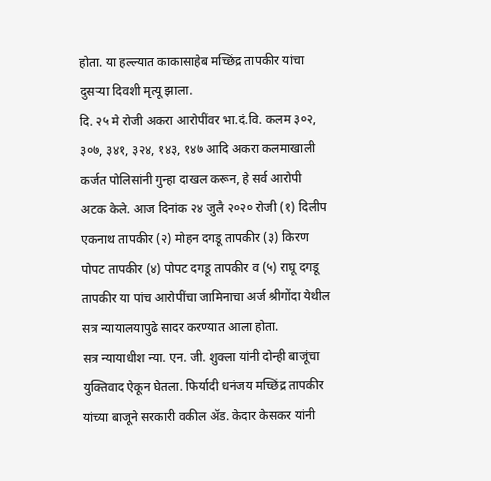होता. या हल्ल्यात काकासाहेब मच्छिंद्र तापकीर यांचा दुसऱ्या दिवशी मृत्यू झाला.
दि. २५ मे रोजी अकरा आरोपींवर भा.दं.वि. कलम ३०२, ३०७, ३४१, ३२४, १४३, १४७ आदि अकरा कलमाखाली कर्जत पोलिसांनी गुन्हा दाखल करून, हे सर्व आरोपी अटक केले. आज दिनांक २४ जुलै २०२० रोजी (१) दिलीप एकनाथ तापकीर (२) मोहन दगडू तापकीर (३) किरण पोपट तापकीर (४) पोपट दगडू तापकीर व (५) राघू दगडू तापकीर या पांच आरोपींचा जामिनाचा अर्ज श्रीगोंदा येथील सत्र न्यायालयापुढे सादर करण्यात आला होता.
सत्र न्यायाधीश न्या. एन. जी. शुक्ला यांनी दोन्ही बाजूंचा युक्तिवाद ऐकून घेतला. फिर्यादी धनंजय मच्छिंद्र तापकीर यांच्या बाजूने सरकारी वकील ॲड. केदार केसकर यांनी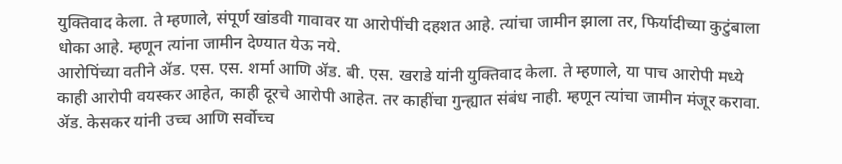युक्तिवाद केला. ते म्हणाले, संपूर्ण खांडवी गावावर या आरोपींची दहशत आहे. त्यांचा जामीन झाला तर, फिर्यादीच्या कुटुंबाला धोका आहे. म्हणून त्यांना जामीन देण्यात येऊ नये.
आरोपिंच्या वतीने ॲड. एस. एस. शर्मा आणि ॲड. बी. एस. खराडे यांनी युक्तिवाद केला. ते म्हणाले, या पाच आरोपी मध्ये काही आरोपी वयस्कर आहेत, काही दूरचे आरोपी आहेत. तर काहींचा गुन्ह्यात संबंध नाही. म्हणून त्यांचा जामीन मंजूर करावा.
ॲड. केसकर यांनी उच्च आणि सर्वोच्च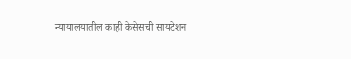न्यायालयातील काही केसेसची सायटेशन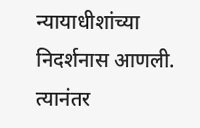न्यायाधीशांच्या निदर्शनास आणली. त्यानंतर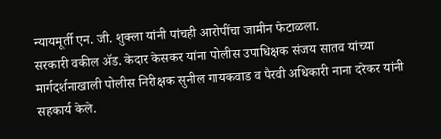न्यायमूर्ती एन. जी. शुक्ला यांनी पांचही आरोपींचा जामीन फेटाळला.
सरकारी वकील ॲड. केदार केसकर यांना पोलीस उपाधिक्षक संजय सातव यांच्या मार्गदर्शनाखाली पोलीस निरीक्षक सुनील गायकवाड व पैरवी अधिकारी नाना दरेकर यांनी सहकार्य केले.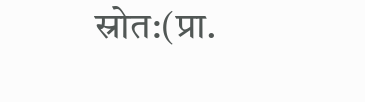स्रोत:(प्रा.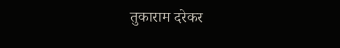तुकाराम दरेकर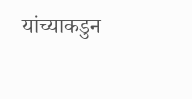यांच्याकडुन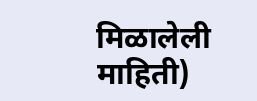मिळालेली माहिती)